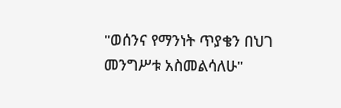"ወሰንና የማንነት ጥያቄን በህገ መንግሥቱ አስመልሳለሁ"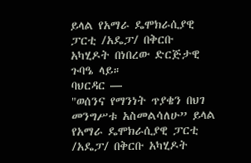ይላል የአማራ ዴሞክራሲያዊ ፓርቲ /አዴፓ/ በቅርቡ አካሂዶት በነበረው ድርጅታዊ ጉባዔ ላይ።
ባህርዳር —
"ወሰንና የማንነት ጥያቄን በህገ መንግሥቱ አስመልሳለሁ” ይላል የአማራ ዴሞክራሲያዊ ፓርቲ /አዴፓ/ በቅርቡ አካሂዶት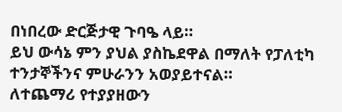በነበረው ድርጅታዊ ጉባዔ ላይ።
ይህ ውሳኔ ምን ያህል ያስኬደዋል በማለት የፓለቲካ ተንታኞችንና ምሁራንን አወያይተናል።
ለተጨማሪ የተያያዘውን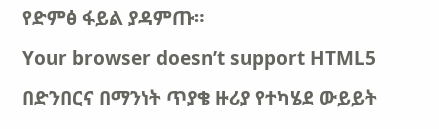የድምፅ ፋይል ያዳምጡ።
Your browser doesn’t support HTML5
በድንበርና በማንነት ጥያቄ ዙሪያ የተካሄደ ውይይት